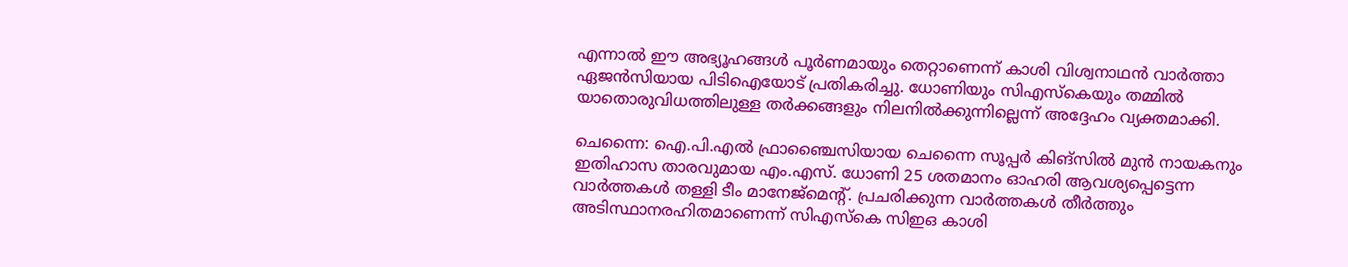എന്നാൽ ഈ അഭ്യൂഹങ്ങൾ പൂർണമായും തെറ്റാണെന്ന് കാശി വിശ്വനാഥൻ വാർത്താ ഏജൻസിയായ പിടിഐയോട് പ്രതികരിച്ചു. ധോണിയും സിഎസ്കെയും തമ്മിൽ യാതൊരുവിധത്തിലുള്ള തർക്കങ്ങളും നിലനിൽക്കുന്നില്ലെന്ന് അദ്ദേഹം വ്യക്തമാക്കി.

ചെന്നൈ: ഐ.പി.എൽ ഫ്രാഞ്ചൈസിയായ ചെന്നൈ സൂപ്പർ കിങ്സിൽ മുൻ നായകനും ഇതിഹാസ താരവുമായ എം.എസ്. ധോണി 25 ശതമാനം ഓഹരി ആവശ്യപ്പെട്ടെന്ന വാർത്തകൾ തള്ളി ടീം മാനേജ്മെന്റ്. പ്രചരിക്കുന്ന വാർത്തകൾ തീർത്തും അടിസ്ഥാനരഹിതമാണെന്ന് സിഎസ്കെ സിഇഒ കാശി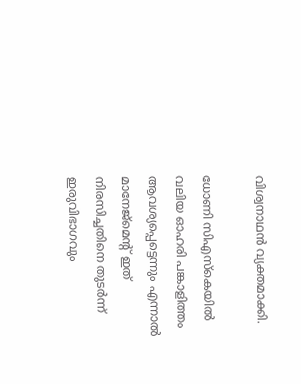വിശ്വനാഥൻ വ്യക്തമാക്കി.

ധോണി സിഎസ്കെയിൽ വലിയ ഓഹരി പങ്കാളിത്തം ആവശ്യപ്പെട്ടെന്നും എന്നാൽ മാനേജ്മെന്‍റ് ഇത് നിരസിച്ചതിനെ തുടർന്ന് ഇരുവിഭാഗവും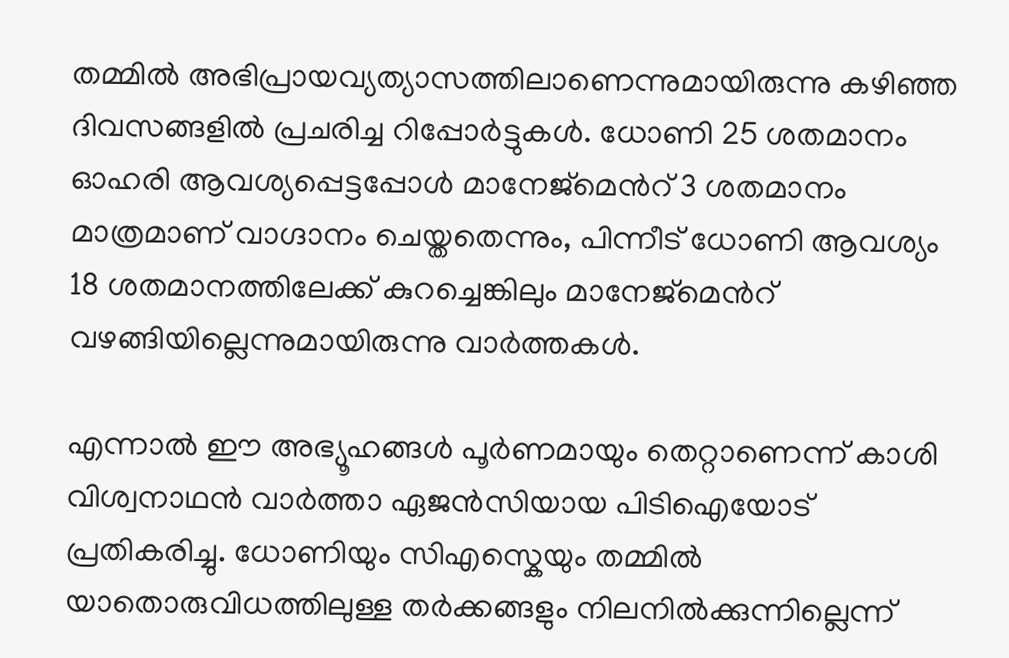തമ്മിൽ അഭിപ്രായവ്യത്യാസത്തിലാണെന്നുമായിരുന്നു കഴിഞ്ഞ ദിവസങ്ങളിൽ പ്രചരിച്ച റിപ്പോർട്ടുകൾ. ധോണി 25 ശതമാനം ഓഹരി ആവശ്യപ്പെട്ടപ്പോൾ മാനേജ്മെന്‍റ് 3 ശതമാനം മാത്രമാണ് വാഗ്ദാനം ചെയ്തതെന്നും, പിന്നീട് ധോണി ആവശ്യം 18 ശതമാനത്തിലേക്ക് കുറച്ചെങ്കിലും മാനേജ്മെന്‍റ് വഴങ്ങിയില്ലെന്നുമായിരുന്നു വാർത്തകൾ.

എന്നാൽ ഈ അഭ്യൂഹങ്ങൾ പൂർണമായും തെറ്റാണെന്ന് കാശി വിശ്വനാഥൻ വാർത്താ ഏജൻസിയായ പിടിഐയോട് പ്രതികരിച്ചു. ധോണിയും സിഎസ്കെയും തമ്മിൽ യാതൊരുവിധത്തിലുള്ള തർക്കങ്ങളും നിലനിൽക്കുന്നില്ലെന്ന്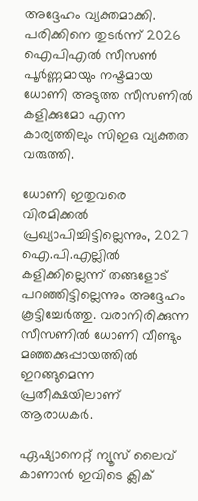അദ്ദേഹം വ്യക്തമാക്കി. പരിക്കിനെ തുടർന്ന് 2026 ഐപിഎൽ സീസൺ പൂർണ്ണമായും നഷ്ടമായ ധോണി അടുത്ത സീസണിൽ കളിക്കുമോ എന്ന കാര്യത്തിലും സിഇഒ വ്യക്തത വരുത്തി.

ധോണി ഇതുവരെ വിരമിക്കൽ പ്രഖ്യാപിച്ചിട്ടില്ലെന്നും, 2027 ഐ.പി.എല്ലിൽ കളിക്കില്ലെന്ന് തങ്ങളോട് പറഞ്ഞിട്ടില്ലെന്നും അദ്ദേഹം കൂട്ടിച്ചേർത്തു. വരാനിരിക്കുന്ന സീസണിൽ ധോണി വീണ്ടും മഞ്ഞക്കുപ്പായത്തിൽ ഇറങ്ങുമെന്ന പ്രതീക്ഷയിലാണ് ആരാധകർ.

ഏഷ്യാനെറ്റ് ന്യൂസ് ലൈവ് കാണാന്‍ ഇവിടെ ക്ലിക്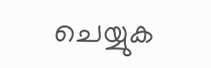ചെയ്യുക